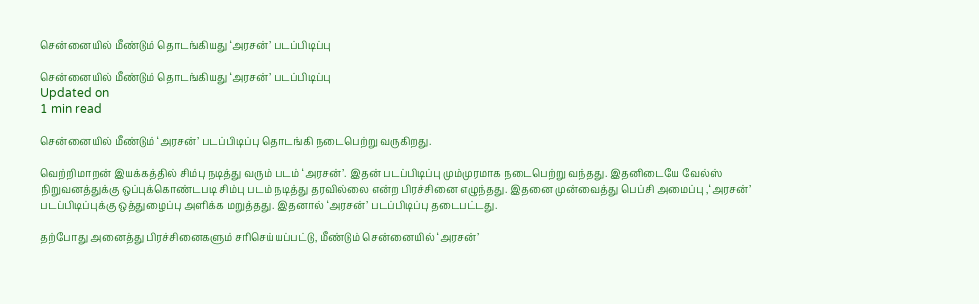சென்னையில் மீண்டும் தொடங்கியது ‘அரசன்’ படப்பிடிப்பு

சென்னையில் மீண்டும் தொடங்கியது ‘அரசன்’ படப்பிடிப்பு
Updated on
1 min read

சென்னையில் மீண்டும் ‘அரசன்’ படப்பிடிப்பு தொடங்கி நடைபெற்று வருகிறது.

வெற்றிமாறன் இயக்கத்தில் சிம்பு நடித்து வரும் படம் ‘அரசன்’. இதன் படப்பிடிப்பு மும்முரமாக நடைபெற்று வந்தது. இதனிடையே வேல்ஸ் நிறுவனத்துக்கு ஒப்புக்கொண்டபடி சிம்பு படம் நடித்து தரவில்லை என்ற பிரச்சினை எழுந்தது. இதனை முன்வைத்து பெப்சி அமைப்பு ,‘அரசன்’ படப்பிடிப்புக்கு ஒத்துழைப்பு அளிக்க மறுத்தது. இதனால் ‘அரசன்’ படப்பிடிப்பு தடைபட்டது.

தற்போது அனைத்து பிரச்சினைகளும் சரிசெய்யப்பட்டு, மீண்டும் சென்னையில் ‘அரசன்’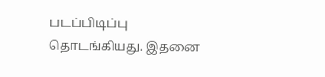படப்பிடிப்பு தொடங்கியது. இதனை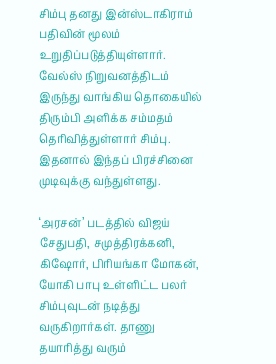சிம்பு தனது இன்ஸ்டாகிராம் பதிவின் மூலம் உறுதிப்படுத்தியுள்ளார். வேல்ஸ் நிறுவனத்திடம் இருந்து வாங்கிய தொகையில் திரும்பி அளிக்க சம்மதம் தெரிவித்துள்ளார் சிம்பு. இதனால் இந்தப் பிரச்சினை முடிவுக்கு வந்துள்ளது.

‘அரசன்’ படத்தில் விஜய் சேதுபதி, சமுத்திரக்கனி, கிஷோர், பிரியங்கா மோகன், யோகி பாபு உள்ளிட்ட பலர் சிம்புவுடன் நடித்து வருகிறார்கள். தாணு தயாரித்து வரும்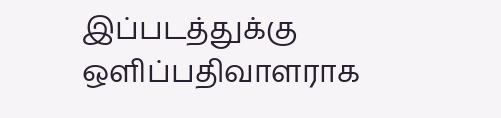இப்படத்துக்கு ஒளிப்பதிவாளராக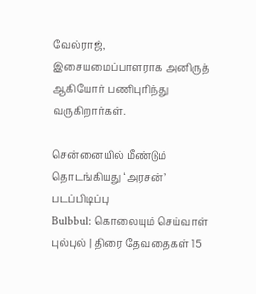வேல்ராஜ், இசையமைப்பாளராக அனிருத் ஆகியோர் பணிபுரிந்து வருகிறார்கள்.

சென்னையில் மீண்டும் தொடங்கியது ‘அரசன்’ படப்பிடிப்பு
Bulbbul: கொலையும் செய்வாள் புல்புல் | திரை தேவதைகள் 15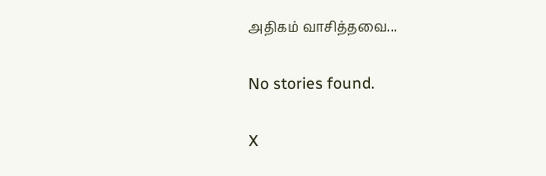அதிகம் வாசித்தவை...

No stories found.

X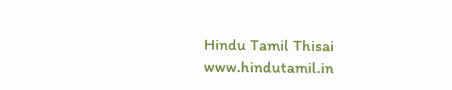Hindu Tamil Thisai
www.hindutamil.in